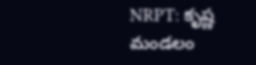NRPT: కృష్ణ మండలం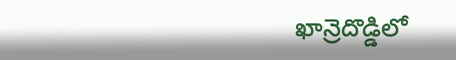ఖాన్రెదొడ్డిలో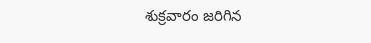శుక్రవారం జరిగిన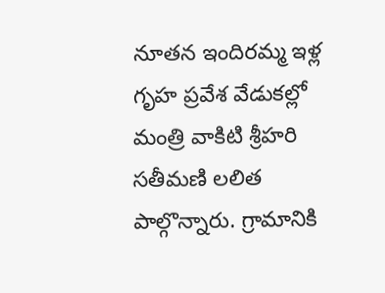నూతన ఇందిరమ్మ ఇళ్ల గృహ ప్రవేశ వేడుకల్లో మంత్రి వాకిటి శ్రీహరి సతీమణి లలిత పాల్గొన్నారు. గ్రామానికి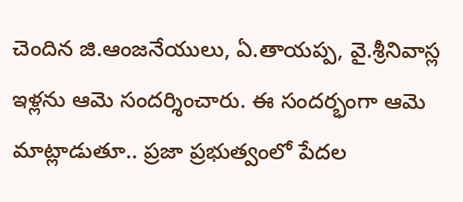చెందిన జి.ఆంజనేయులు, ఏ.తాయప్ప, వై.శ్రీనివాస్ల ఇళ్లను ఆమె సందర్శించారు. ఈ సందర్భంగా ఆమె మాట్లాడుతూ.. ప్రజా ప్రభుత్వంలో పేదల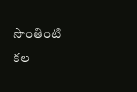సొంతింటి కల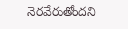నెరవేరుతోందని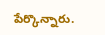పేర్కొన్నారు.